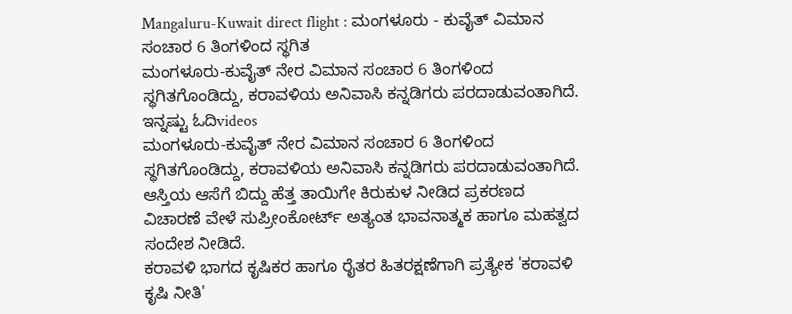Mangaluru-Kuwait direct flight : ಮಂಗಳೂರು - ಕುವೈತ್ ವಿಮಾನ ಸಂಚಾರ 6 ತಿಂಗಳಿಂದ ಸ್ಥಗಿತ
ಮಂಗಳೂರು-ಕುವೈತ್ ನೇರ ವಿಮಾನ ಸಂಚಾರ 6 ತಿಂಗಳಿಂದ ಸ್ಥಗಿತಗೊಂಡಿದ್ದು, ಕರಾವಳಿಯ ಅನಿವಾಸಿ ಕನ್ನಡಿಗರು ಪರದಾಡುವಂತಾಗಿದೆ.
ಇನ್ನಷ್ಟು ಓದಿvideos
ಮಂಗಳೂರು-ಕುವೈತ್ ನೇರ ವಿಮಾನ ಸಂಚಾರ 6 ತಿಂಗಳಿಂದ ಸ್ಥಗಿತಗೊಂಡಿದ್ದು, ಕರಾವಳಿಯ ಅನಿವಾಸಿ ಕನ್ನಡಿಗರು ಪರದಾಡುವಂತಾಗಿದೆ.
ಆಸ್ತಿಯ ಆಸೆಗೆ ಬಿದ್ದು ಹೆತ್ತ ತಾಯಿಗೇ ಕಿರುಕುಳ ನೀಡಿದ ಪ್ರಕರಣದ ವಿಚಾರಣೆ ವೇಳೆ ಸುಪ್ರೀಂಕೋರ್ಟ್ ಅತ್ಯಂತ ಭಾವನಾತ್ಮಕ ಹಾಗೂ ಮಹತ್ವದ ಸಂದೇಶ ನೀಡಿದೆ.
ಕರಾವಳಿ ಭಾಗದ ಕೃಷಿಕರ ಹಾಗೂ ರೈತರ ಹಿತರಕ್ಷಣೆಗಾಗಿ ಪ್ರತ್ಯೇಕ 'ಕರಾವಳಿ ಕೃಷಿ ನೀತಿ'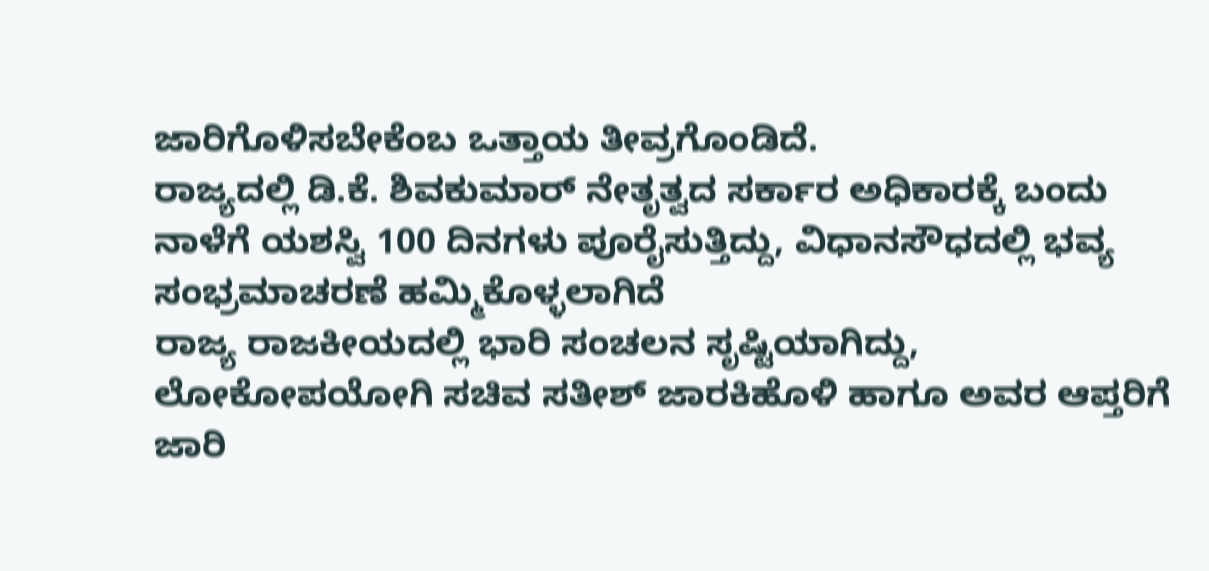ಜಾರಿಗೊಳಿಸಬೇಕೆಂಬ ಒತ್ತಾಯ ತೀವ್ರಗೊಂಡಿದೆ.
ರಾಜ್ಯದಲ್ಲಿ ಡಿ.ಕೆ. ಶಿವಕುಮಾರ್ ನೇತೃತ್ವದ ಸರ್ಕಾರ ಅಧಿಕಾರಕ್ಕೆ ಬಂದು ನಾಳೆಗೆ ಯಶಸ್ವಿ 100 ದಿನಗಳು ಪೂರೈಸುತ್ತಿದ್ದು, ವಿಧಾನಸೌಧದಲ್ಲಿ ಭವ್ಯ ಸಂಭ್ರಮಾಚರಣೆ ಹಮ್ಮಿಕೊಳ್ಳಲಾಗಿದೆ
ರಾಜ್ಯ ರಾಜಕೀಯದಲ್ಲಿ ಭಾರಿ ಸಂಚಲನ ಸೃಷ್ಟಿಯಾಗಿದ್ದು, ಲೋಕೋಪಯೋಗಿ ಸಚಿವ ಸತೀಶ್ ಜಾರಕಿಹೊಳಿ ಹಾಗೂ ಅವರ ಆಪ್ತರಿಗೆ ಜಾರಿ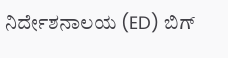ನಿರ್ದೇಶನಾಲಯ (ED) ಬಿಗ್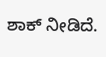ಶಾಕ್ ನೀಡಿದೆ.